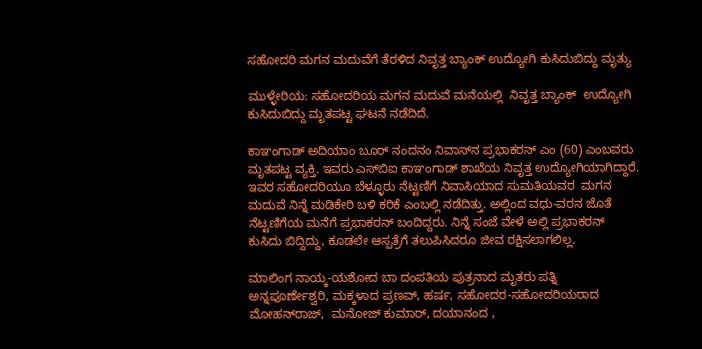ಸಹೋದರಿ ಮಗನ ಮದುವೆಗೆ ತೆರಳಿದ ನಿವೃತ್ತ ಬ್ಯಾಂಕ್ ಉದ್ಯೋಗಿ ಕುಸಿದುಬಿದ್ದು ಮೃತ್ಯು

ಮುಳ್ಳೇರಿಯ: ಸಹೋದರಿಯ ಮಗನ ಮದುವೆ ಮನೆಯಲ್ಲಿ  ನಿವೃತ್ತ ಬ್ಯಾಂಕ್  ಉದ್ಯೋಗಿ ಕುಸಿದುಬಿದ್ದು ಮೃತಪಟ್ಟ ಘಟನೆ ನಡೆದಿದೆ.

ಕಾಞಂಗಾಡ್ ಅದಿಯಾಂ ಬೂರ್ ನಂದನಂ ನಿವಾಸ್‌ನ ಪ್ರಭಾಕರನ್ ಎಂ (60) ಎಂಬವರು ಮೃತಪಟ್ಟ ವ್ಯಕ್ತಿ. ಇವರು ಎಸ್‌ಬಿಐ ಕಾಞಂಗಾಡ್ ಶಾಖೆಯ ನಿವೃತ್ತ ಉದ್ಯೋಗಿಯಾಗಿದ್ದಾರೆ. ಇವರ ಸಹೋದರಿಯೂ ಬೆಳ್ಳೂರು ನೆಟ್ಟಣಿಗೆ ನಿವಾಸಿಯಾದ ಸುಮತಿಯವರ  ಮಗನ ಮದುವೆ ನಿನ್ನೆ ಮಡಿಕೇರಿ ಬಳಿ ಕರಿಕೆ ಎಂಬಲ್ಲಿ ನಡೆದಿತ್ತು. ಅಲ್ಲಿಂದ ವಧು-ವರನ ಜೊತೆ ನೆಟ್ಟಣಿಗೆಯ ಮನೆಗೆ ಪ್ರಭಾಕರನ್ ಬಂದಿದ್ದರು. ನಿನ್ನೆ ಸಂಜೆ ವೇಳೆ ಅಲ್ಲಿ ಪ್ರಭಾಕರನ್ ಕುಸಿದು ಬಿದ್ದಿದ್ದು, ಕೂಡಲೇ ಆಸ್ಪತ್ರೆಗೆ ತಲುಪಿಸಿದರೂ ಜೀವ ರಕ್ಷಿಸಲಾಗಲಿಲ್ಲ.

ಮಾಲಿಂಗ ನಾಯ್ಕ-ಯಶೋದ ಬಾ ದಂಪತಿಯ ಪುತ್ರನಾದ ಮೃತರು ಪತ್ನಿ ಅನ್ನಪೂರ್ಣೇಶ್ವರಿ, ಮಕ್ಕಳಾದ ಪ್ರಣವ್, ಹರ್ಷ, ಸಹೋದರ-ಸಹೋದರಿಯರಾದ ಮೋಹನ್‌ರಾಜ್,  ಮನೋಜ್ ಕುಮಾರ್, ದಯಾನಂದ ,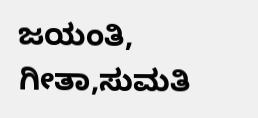ಜಯಂತಿ,  ಗೀತಾ,ಸುಮತಿ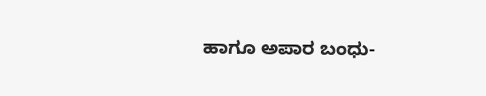ಹಾಗೂ ಅಪಾರ ಬಂಧು-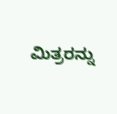ಮಿತ್ರರನ್ನು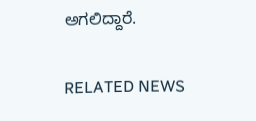ಅಗಲಿದ್ದಾರೆ.

RELATED NEWS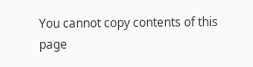You cannot copy contents of this page